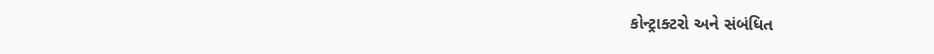કોન્ટ્રાક્ટરો અને સંબંધિત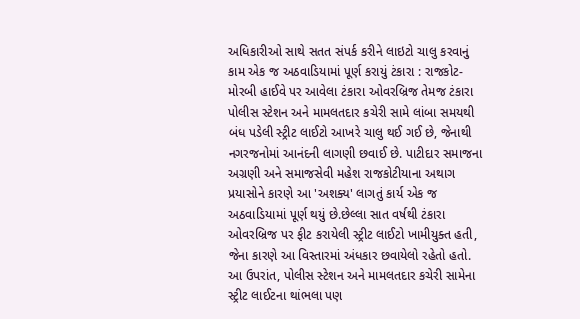અધિકારીઓ સાથે સતત સંપર્ક કરીને લાઇટો ચાલુ કરવાનું કામ એક જ અઠવાડિયામાં પૂર્ણ કરાયું ટંકારા : રાજકોટ-મોરબી હાઈવે પર આવેલા ટંકારા ઓવરબ્રિજ તેમજ ટંકારા પોલીસ સ્ટેશન અને મામલતદાર કચેરી સામે લાંબા સમયથી બંધ પડેલી સ્ટ્રીટ લાઈટો આખરે ચાલુ થઈ ગઈ છે, જેનાથી નગરજનોમાં આનંદની લાગણી છવાઈ છે. પાટીદાર સમાજના અગ્રણી અને સમાજસેવી મહેશ રાજકોટીયાના અથાગ પ્રયાસોને કારણે આ 'અશક્ય' લાગતું કાર્ય એક જ અઠવાડિયામાં પૂર્ણ થયું છે.છેલ્લા સાત વર્ષથી ટંકારા ઓવરબ્રિજ પર ફીટ કરાયેલી સ્ટ્રીટ લાઈટો ખામીયુક્ત હતી, જેના કારણે આ વિસ્તારમાં અંધકાર છવાયેલો રહેતો હતો. આ ઉપરાંત, પોલીસ સ્ટેશન અને મામલતદાર કચેરી સામેના સ્ટ્રીટ લાઈટના થાંભલા પણ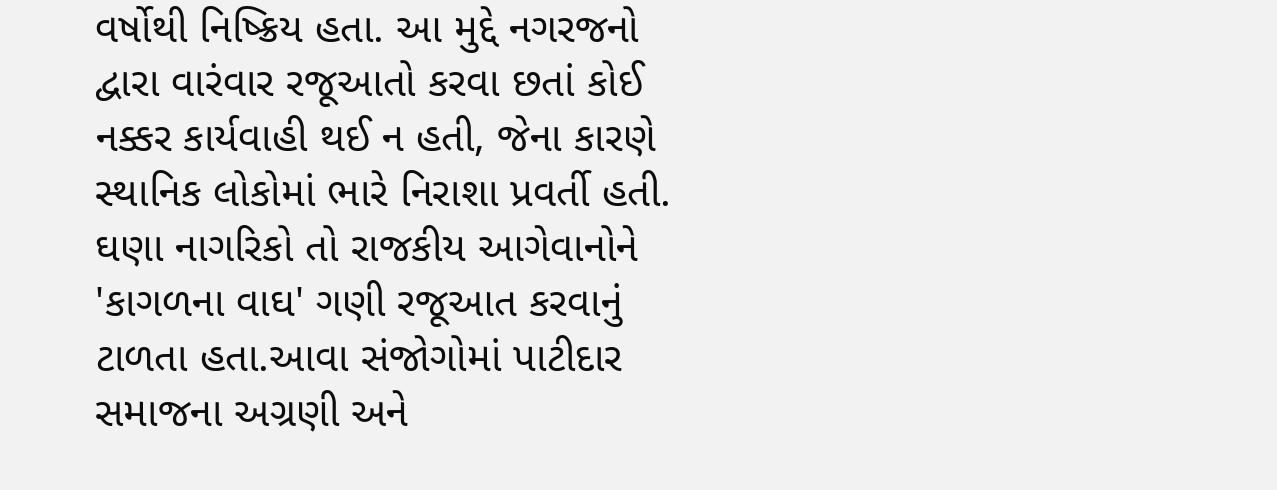વર્ષોથી નિષ્ક્રિય હતા. આ મુદ્દે નગરજનો દ્વારા વારંવાર રજૂઆતો કરવા છતાં કોઈ નક્કર કાર્યવાહી થઈ ન હતી, જેના કારણે સ્થાનિક લોકોમાં ભારે નિરાશા પ્રવર્તી હતી. ઘણા નાગરિકો તો રાજકીય આગેવાનોને 'કાગળના વાઘ' ગણી રજૂઆત કરવાનું ટાળતા હતા.આવા સંજોગોમાં પાટીદાર સમાજના અગ્રણી અને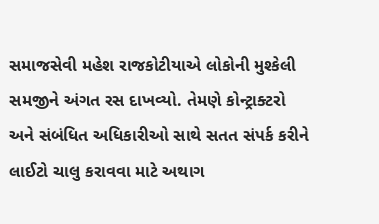સમાજસેવી મહેશ રાજકોટીયાએ લોકોની મુશ્કેલી સમજીને અંગત રસ દાખવ્યો. તેમણે કોન્ટ્રાક્ટરો અને સંબંધિત અધિકારીઓ સાથે સતત સંપર્ક કરીને લાઈટો ચાલુ કરાવવા માટે અથાગ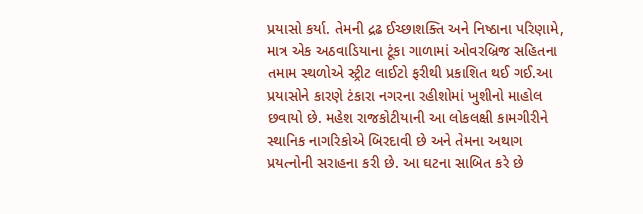પ્રયાસો કર્યા. તેમની દ્રઢ ઈચ્છાશક્તિ અને નિષ્ઠાના પરિણામે, માત્ર એક અઠવાડિયાના ટૂંકા ગાળામાં ઓવરબ્રિજ સહિતના તમામ સ્થળોએ સ્ટ્રીટ લાઈટો ફરીથી પ્રકાશિત થઈ ગઈ.આ પ્રયાસોને કારણે ટંકારા નગરના રહીશોમાં ખુશીનો માહોલ છવાયો છે. મહેશ રાજકોટીયાની આ લોકલક્ષી કામગીરીને સ્થાનિક નાગરિકોએ બિરદાવી છે અને તેમના અથાગ પ્રયત્નોની સરાહના કરી છે. આ ઘટના સાબિત કરે છે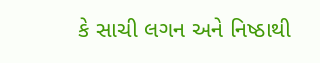કે સાચી લગન અને નિષ્ઠાથી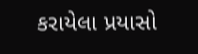કરાયેલા પ્રયાસો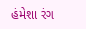હંમેશા રંગ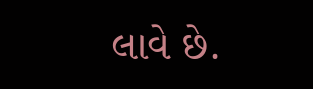લાવે છે.